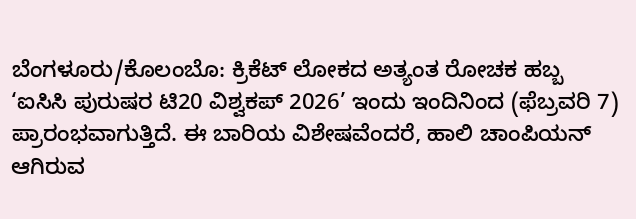ಬೆಂಗಳೂರು/ಕೊಲಂಬೊ: ಕ್ರಿಕೆಟ್ ಲೋಕದ ಅತ್ಯಂತ ರೋಚಕ ಹಬ್ಬ ‘ಐಸಿಸಿ ಪುರುಷರ ಟಿ20 ವಿಶ್ವಕಪ್ 2026’ ಇಂದು ಇಂದಿನಿಂದ (ಫೆಬ್ರವರಿ 7) ಪ್ರಾರಂಭವಾಗುತ್ತಿದೆ. ಈ ಬಾರಿಯ ವಿಶೇಷವೆಂದರೆ, ಹಾಲಿ ಚಾಂಪಿಯನ್ ಆಗಿರುವ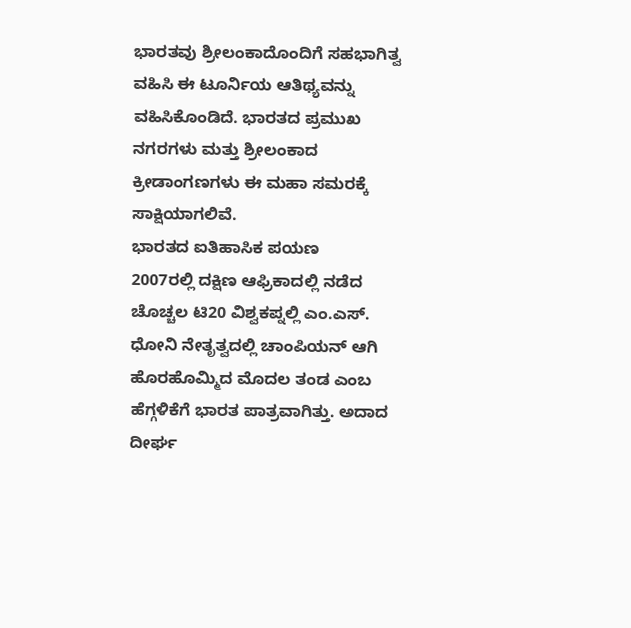ಭಾರತವು ಶ್ರೀಲಂಕಾದೊಂದಿಗೆ ಸಹಭಾಗಿತ್ವ ವಹಿಸಿ ಈ ಟೂರ್ನಿಯ ಆತಿಥ್ಯವನ್ನು ವಹಿಸಿಕೊಂಡಿದೆ. ಭಾರತದ ಪ್ರಮುಖ ನಗರಗಳು ಮತ್ತು ಶ್ರೀಲಂಕಾದ ಕ್ರೀಡಾಂಗಣಗಳು ಈ ಮಹಾ ಸಮರಕ್ಕೆ ಸಾಕ್ಷಿಯಾಗಲಿವೆ.
ಭಾರತದ ಐತಿಹಾಸಿಕ ಪಯಣ
2007ರಲ್ಲಿ ದಕ್ಷಿಣ ಆಫ್ರಿಕಾದಲ್ಲಿ ನಡೆದ ಚೊಚ್ಚಲ ಟಿ20 ವಿಶ್ವಕಪ್ನಲ್ಲಿ ಎಂ.ಎಸ್. ಧೋನಿ ನೇತೃತ್ವದಲ್ಲಿ ಚಾಂಪಿಯನ್ ಆಗಿ ಹೊರಹೊಮ್ಮಿದ ಮೊದಲ ತಂಡ ಎಂಬ ಹೆಗ್ಗಳಿಕೆಗೆ ಭಾರತ ಪಾತ್ರವಾಗಿತ್ತು. ಅದಾದ ದೀರ್ಘ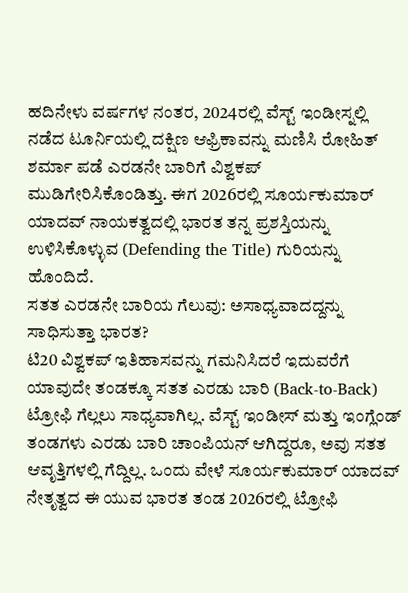ಹದಿನೇಳು ವರ್ಷಗಳ ನಂತರ, 2024ರಲ್ಲಿ ವೆಸ್ಟ್ ಇಂಡೀಸ್ನಲ್ಲಿ ನಡೆದ ಟೂರ್ನಿಯಲ್ಲಿ ದಕ್ಷಿಣ ಆಫ್ರಿಕಾವನ್ನು ಮಣಿಸಿ ರೋಹಿತ್ ಶರ್ಮಾ ಪಡೆ ಎರಡನೇ ಬಾರಿಗೆ ವಿಶ್ವಕಪ್ ಮುಡಿಗೇರಿಸಿಕೊಂಡಿತ್ತು. ಈಗ 2026ರಲ್ಲಿ ಸೂರ್ಯಕುಮಾರ್ ಯಾದವ್ ನಾಯಕತ್ವದಲ್ಲಿ ಭಾರತ ತನ್ನ ಪ್ರಶಸ್ತಿಯನ್ನು ಉಳಿಸಿಕೊಳ್ಳುವ (Defending the Title) ಗುರಿಯನ್ನು ಹೊಂದಿದೆ.
ಸತತ ಎರಡನೇ ಬಾರಿಯ ಗೆಲುವು: ಅಸಾಧ್ಯವಾದದ್ದನ್ನು ಸಾಧಿಸುತ್ತಾ ಭಾರತ?
ಟಿ20 ವಿಶ್ವಕಪ್ ಇತಿಹಾಸವನ್ನು ಗಮನಿಸಿದರೆ ಇದುವರೆಗೆ ಯಾವುದೇ ತಂಡಕ್ಕೂ ಸತತ ಎರಡು ಬಾರಿ (Back-to-Back) ಟ್ರೋಫಿ ಗೆಲ್ಲಲು ಸಾಧ್ಯವಾಗಿಲ್ಲ. ವೆಸ್ಟ್ ಇಂಡೀಸ್ ಮತ್ತು ಇಂಗ್ಲೆಂಡ್ ತಂಡಗಳು ಎರಡು ಬಾರಿ ಚಾಂಪಿಯನ್ ಆಗಿದ್ದರೂ, ಅವು ಸತತ ಆವೃತ್ತಿಗಳಲ್ಲಿ ಗೆದ್ದಿಲ್ಲ. ಒಂದು ವೇಳೆ ಸೂರ್ಯಕುಮಾರ್ ಯಾದವ್ ನೇತೃತ್ವದ ಈ ಯುವ ಭಾರತ ತಂಡ 2026ರಲ್ಲಿ ಟ್ರೋಫಿ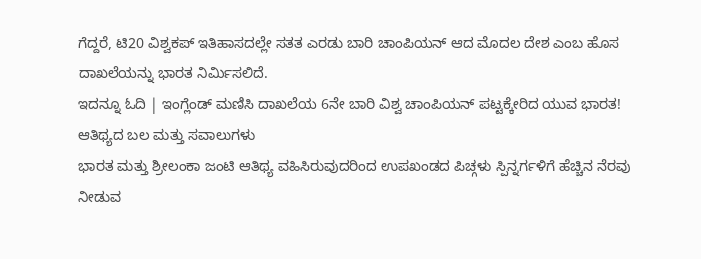ಗೆದ್ದರೆ, ಟಿ20 ವಿಶ್ವಕಪ್ ಇತಿಹಾಸದಲ್ಲೇ ಸತತ ಎರಡು ಬಾರಿ ಚಾಂಪಿಯನ್ ಆದ ಮೊದಲ ದೇಶ ಎಂಬ ಹೊಸ ದಾಖಲೆಯನ್ನು ಭಾರತ ನಿರ್ಮಿಸಲಿದೆ.
ಇದನ್ನೂ ಓದಿ | ಇಂಗ್ಲೆಂಡ್ ಮಣಿಸಿ ದಾಖಲೆಯ 6ನೇ ಬಾರಿ ವಿಶ್ವ ಚಾಂಪಿಯನ್ ಪಟ್ಟಕ್ಕೇರಿದ ಯುವ ಭಾರತ!
ಆತಿಥ್ಯದ ಬಲ ಮತ್ತು ಸವಾಲುಗಳು
ಭಾರತ ಮತ್ತು ಶ್ರೀಲಂಕಾ ಜಂಟಿ ಆತಿಥ್ಯ ವಹಿಸಿರುವುದರಿಂದ ಉಪಖಂಡದ ಪಿಚ್ಗಳು ಸ್ಪಿನ್ನರ್ಗಳಿಗೆ ಹೆಚ್ಚಿನ ನೆರವು ನೀಡುವ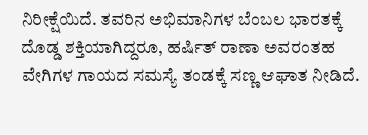ನಿರೀಕ್ಷೆಯಿದೆ. ತವರಿನ ಅಭಿಮಾನಿಗಳ ಬೆಂಬಲ ಭಾರತಕ್ಕೆ ದೊಡ್ಡ ಶಕ್ತಿಯಾಗಿದ್ದರೂ, ಹರ್ಷಿತ್ ರಾಣಾ ಅವರಂತಹ ವೇಗಿಗಳ ಗಾಯದ ಸಮಸ್ಯೆ ತಂಡಕ್ಕೆ ಸಣ್ಣ ಆಘಾತ ನೀಡಿದೆ.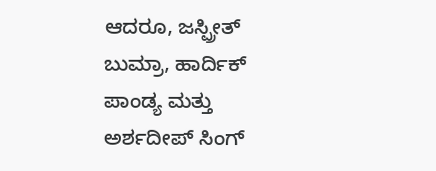ಆದರೂ, ಜಸ್ಪ್ರೀತ್ ಬುಮ್ರಾ, ಹಾರ್ದಿಕ್ ಪಾಂಡ್ಯ ಮತ್ತು ಅರ್ಶದೀಪ್ ಸಿಂಗ್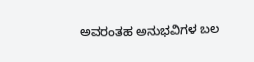ಅವರಂತಹ ಅನುಭವಿಗಳ ಬಲ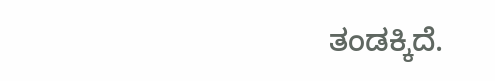ತಂಡಕ್ಕಿದೆ.